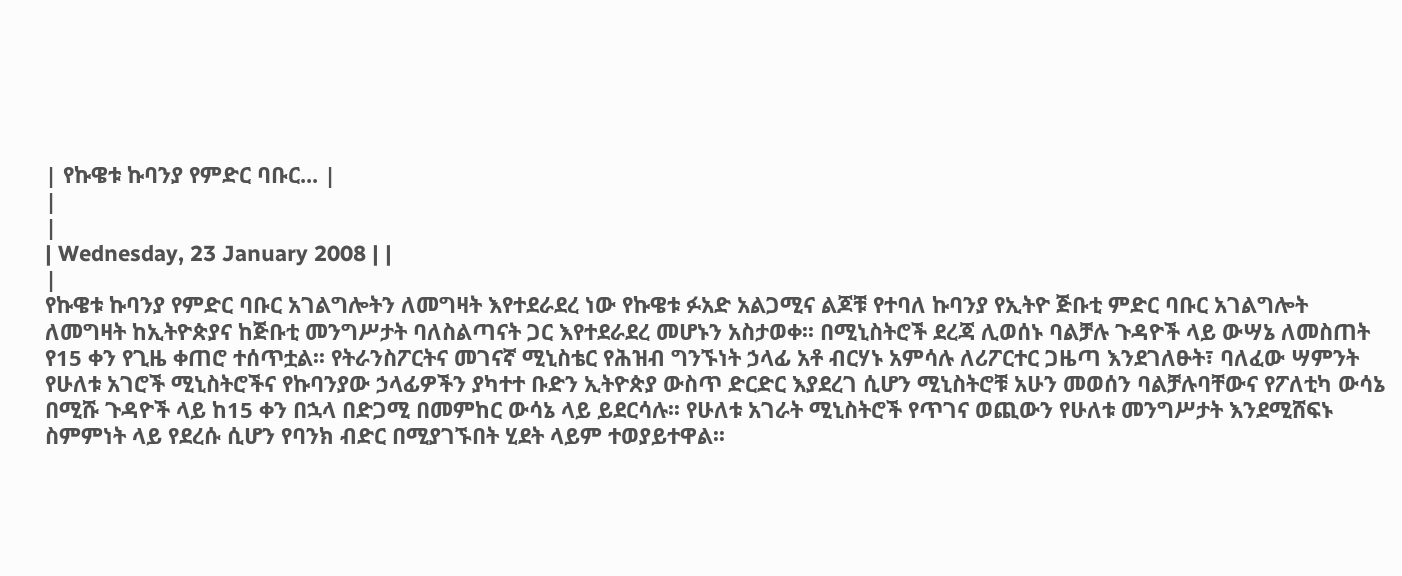| የኩዌቱ ኩባንያ የምድር ባቡር... |
|
|
| Wednesday, 23 January 2008 | |
|
የኩዌቱ ኩባንያ የምድር ባቡር አገልግሎትን ለመግዛት እየተደራደረ ነው የኩዌቱ ፉአድ አልጋሚና ልጆቹ የተባለ ኩባንያ የኢትዮ ጅቡቲ ምድር ባቡር አገልግሎት ለመግዛት ከኢትዮጵያና ከጅቡቲ መንግሥታት ባለስልጣናት ጋር እየተደራደረ መሆኑን አስታወቀ፡፡ በሚኒስትሮች ደረጃ ሊወሰኑ ባልቻሉ ጉዳዮች ላይ ውሣኔ ለመስጠት የ15 ቀን የጊዜ ቀጠሮ ተሰጥቷል፡፡ የትራንስፖርትና መገናኛ ሚኒስቴር የሕዝብ ግንኙነት ኃላፊ አቶ ብርሃኑ አምሳሉ ለሪፖርተር ጋዜጣ እንደገለፁት፣ ባለፈው ሣምንት የሁለቱ አገሮች ሚኒስትሮችና የኩባንያው ኃላፊዎችን ያካተተ ቡድን ኢትዮጵያ ውስጥ ድርድር እያደረገ ሲሆን ሚኒስትሮቹ አሁን መወሰን ባልቻሉባቸውና የፖለቲካ ውሳኔ በሚሹ ጉዳዮች ላይ ከ15 ቀን በኋላ በድጋሚ በመምከር ውሳኔ ላይ ይደርሳሉ፡፡ የሁለቱ አገራት ሚኒስትሮች የጥገና ወጪውን የሁለቱ መንግሥታት እንደሚሸፍኑ ስምምነት ላይ የደረሱ ሲሆን የባንክ ብድር በሚያገኙበት ሂደት ላይም ተወያይተዋል፡፡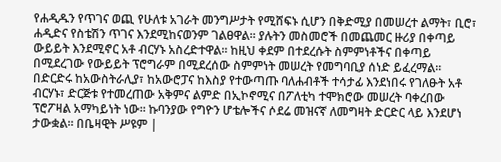የሐዲዱን የጥገና ወጪ የሁለቱ አገራት መንግሥታት የሚሸፍኑ ሲሆን በቅድሚያ በመሠረተ ልማት፣ ቢሮ፣ ሐዲድና የስቴሽን ጥገና እንደሚከናወንም ገልፀዋል፡፡ ያሉትን መስመሮች በመጨመር ዙሪያ በቀጣይ ውይይት እንደሚኖር አቶ ብርሃኑ አስረድተዋል፡፡ ከዚህ ቀደም በተደረሱት ስምምነቶችና በቀጣይ በሚደረገው የውይይት ፕሮግራም በሚደረሰው ስምምነት መሠረት የመግባቢያ ሰነድ ይፈረማል፡፡ በድርድሩ ከአውስትራሊያ፣ ከአውሮፓና ከእስያ የተውጣጡ ባለሐብቶች ተሳታፊ እንደነበሩ የገለፁት አቶ ብርሃኑ፣ ድርጅቱ የተመረጠው አቅምና ልምድ በኢኮኖሚና በፖለቲካ ተሞክሮው መሠረት ባቀረበው ፕሮፖዛል አማካይነት ነው፡፡ ኩባንያው የግዮን ሆቴሎችና ሶደሬ መዝናኛ ለመግዛት ድርድር ላይ እንደሆነ ታውቋል፡፡ በቤዛዊት ሥዩም |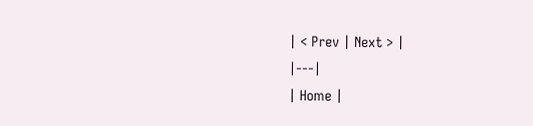| < Prev | Next > |
|---|
| Home |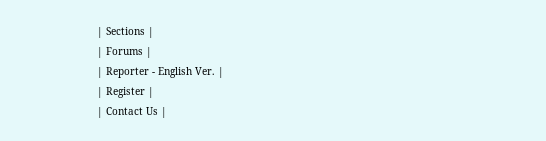| Sections |
| Forums |
| Reporter - English Ver. |
| Register |
| Contact Us |